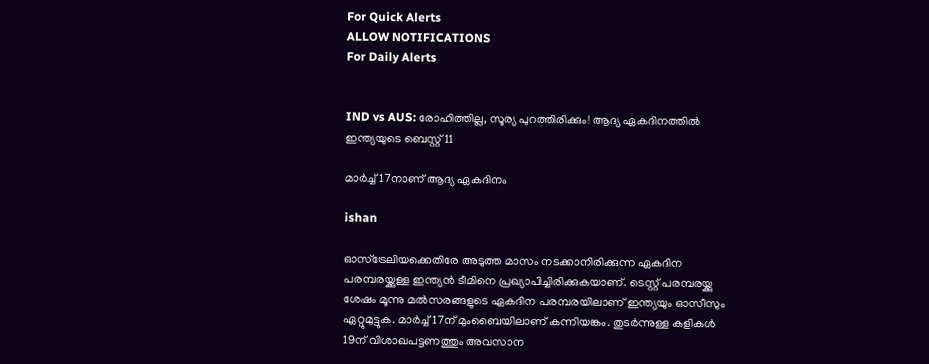For Quick Alerts
ALLOW NOTIFICATIONS
For Daily Alerts


IND vs AUS: രോഹിത്തില്ല, സൂര്യ പുറത്തിരിക്കും! ആദ്യ ഏകദിനത്തില്‍ ഇന്ത്യയുടെ ബെസ്റ്റ് 11

മാര്‍ച്ച് 17നാണ് ആദ്യ ഏകദിനം

ishan

ഓസ്‌ട്രേലിയക്കെതിരേ അടുത്ത മാസം നടക്കാനിരിക്കുന്ന ഏകദിന പരമ്പരയ്ക്കുള്ള ഇന്ത്യന്‍ ടീമിനെ പ്രഖ്യാപിച്ചിരിക്കുകയാണ്. ടെസ്റ്റ് പരമ്പരയ്ക്കു ശേഷം മൂന്നു മല്‍സരങ്ങളുടെ ഏകദിന പരമ്പരയിലാണ് ഇന്ത്യയും ഓസീസും ഏറ്റുമുട്ടുക. മാര്‍ച്ച് 17ന് മുംബൈയിലാണ് കന്നിയങ്കം. തുടര്‍ന്നുള്ള കളികള്‍ 19ന് വിശാഖപട്ടണത്തും അവസാന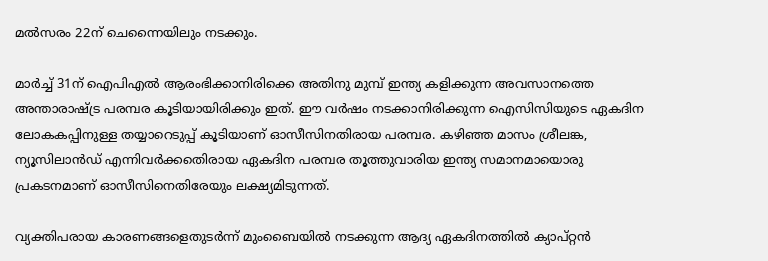മല്‍സരം 22ന് ചെന്നൈയിലും നടക്കും.

മാര്‍ച്ച് 31ന് ഐപിഎല്‍ ആരംഭിക്കാനിരിക്കെ അതിനു മുമ്പ് ഇന്ത്യ കളിക്കുന്ന അവസാനത്തെ അന്താരാഷ്ട്ര പരമ്പര കൂടിയായിരിക്കും ഇത്. ഈ വര്‍ഷം നടക്കാനിരിക്കുന്ന ഐസിസിയുടെ ഏകദിന ലോകകപ്പിനുള്ള തയ്യാറെടുപ്പ് കൂടിയാണ് ഓസീസിനതിരായ പരമ്പര. കഴിഞ്ഞ മാസം ശ്രീലങ്ക, ന്യൂസിലാന്‍ഡ് എന്നിവര്‍ക്കതെിരായ ഏകദിന പരമ്പര തൂത്തുവാരിയ ഇന്ത്യ സമാനമായൊരു പ്രകടനമാണ് ഓസീസിനെതിരേയും ലക്ഷ്യമിടുന്നത്.

വ്യക്തിപരായ കാരണങ്ങളെതുടര്‍ന്ന് മുംബൈയില്‍ നടക്കുന്ന ആദ്യ ഏകദിനത്തില്‍ ക്യാപ്റ്റന്‍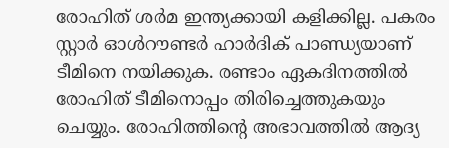രോഹിത് ശര്‍മ ഇന്ത്യക്കായി കളിക്കില്ല. പകരം സ്റ്റാര്‍ ഓള്‍റൗണ്ടര്‍ ഹാര്‍ദിക് പാണ്ഡ്യയാണ് ടീമിനെ നയിക്കുക. രണ്ടാം ഏകദിനത്തില്‍ രോഹിത് ടീമിനൊപ്പം തിരിച്ചെത്തുകയും ചെയ്യും. രോഹിത്തിന്റെ അഭാവത്തില്‍ ആദ്യ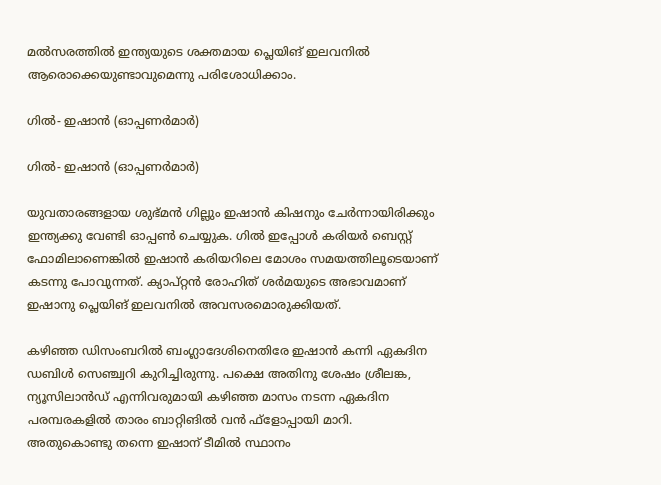മല്‍സരത്തില്‍ ഇന്ത്യയുടെ ശക്തമായ പ്ലെയിങ് ഇലവനില്‍ ആരൊക്കെയുണ്ടാവുമെന്നു പരിശോധിക്കാം.

ഗില്‍- ഇഷാന്‍ (ഓപ്പണര്‍മാര്‍)

ഗില്‍- ഇഷാന്‍ (ഓപ്പണര്‍മാര്‍)

യുവതാരങ്ങളായ ശുഭ്മന്‍ ഗില്ലും ഇഷാന്‍ കിഷനും ചേര്‍ന്നായിരിക്കും ഇന്ത്യക്കു വേണ്ടി ഓപ്പണ്‍ ചെയ്യുക. ഗില്‍ ഇപ്പോള്‍ കരിയര്‍ ബെസ്റ്റ് ഫോമിലാണെങ്കില്‍ ഇഷാന്‍ കരിയറിലെ മോശം സമയത്തിലൂടെയാണ് കടന്നു പോവുന്നത്. ക്യാപ്റ്റന്‍ രോഹിത് ശര്‍മയുടെ അഭാവമാണ് ഇഷാനു പ്ലെയിങ് ഇലവനില്‍ അവസരമൊരുക്കിയത്.

കഴിഞ്ഞ ഡിസംബറില്‍ ബംഗ്ലാദേശിനെതിരേ ഇഷാന്‍ കന്നി ഏകദിന ഡബിള്‍ സെഞ്ച്വറി കുറിച്ചിരുന്നു. പക്ഷെ അതിനു ശേഷം ശ്രീലങ്ക, ന്യൂസിലാന്‍ഡ് എന്നിവരുമായി കഴിഞ്ഞ മാസം നടന്ന ഏകദിന പരമ്പരകളില്‍ താരം ബാറ്റിങില്‍ വന്‍ ഫ്‌ളോപ്പായി മാറി. അതുകൊണ്ടു തന്നെ ഇഷാന് ടീമില്‍ സ്ഥാനം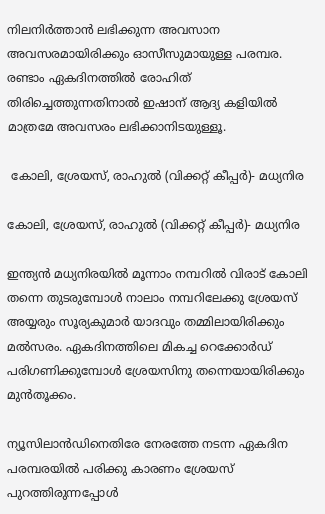നിലനിര്‍ത്താന്‍ ലഭിക്കുന്ന അവസാന അവസരമായിരിക്കും ഓസീസുമായുള്ള പരമ്പര. രണ്ടാം ഏകദിനത്തില്‍ രോഹിത് തിരിച്ചെത്തുന്നതിനാല്‍ ഇഷാന് ആദ്യ കളിയില്‍ മാത്രമേ അവസരം ലഭിക്കാനിടയുള്ളൂ.

 കോലി, ശ്രേയസ്, രാഹുല്‍ (വിക്കറ്റ് കീപ്പര്‍)- മധ്യനിര

കോലി, ശ്രേയസ്, രാഹുല്‍ (വിക്കറ്റ് കീപ്പര്‍)- മധ്യനിര

ഇന്ത്യന്‍ മധ്യനിരയില്‍ മൂന്നാം നമ്പറില്‍ വിരാട് കോലി തന്നെ തുടരുമ്പോള്‍ നാലാം നമ്പറിലേക്കു ശ്രേയസ് അയ്യരും സൂര്യകുമാര്‍ യാദവും തമ്മിലായിരിക്കും മല്‍സരം. ഏകദിനത്തിലെ മികച്ച റെക്കോര്‍ഡ് പരിഗണിക്കുമ്പോള്‍ ശ്രേയസിനു തന്നെയായിരിക്കും മുന്‍തൂക്കം.

ന്യൂസിലാന്‍ഡിനെതിരേ നേരത്തേ നടന്ന ഏകദിന പരമ്പരയില്‍ പരിക്കു കാരണം ശ്രേയസ് പുറത്തിരുന്നപ്പോള്‍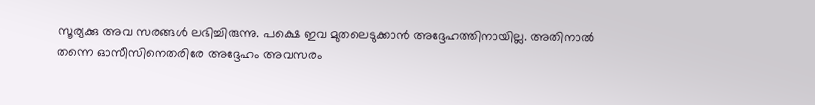സൂര്യക്കു അവ സരങ്ങള്‍ ലഭിച്ചിരുന്നു. പക്ഷെ ഇവ മുതലെടുക്കാന്‍ അദ്ദേഹത്തിനായില്ല. അതിനാല്‍ തന്നെ ഓസീസിനെതരിരേ അദ്ദേഹം അവസരം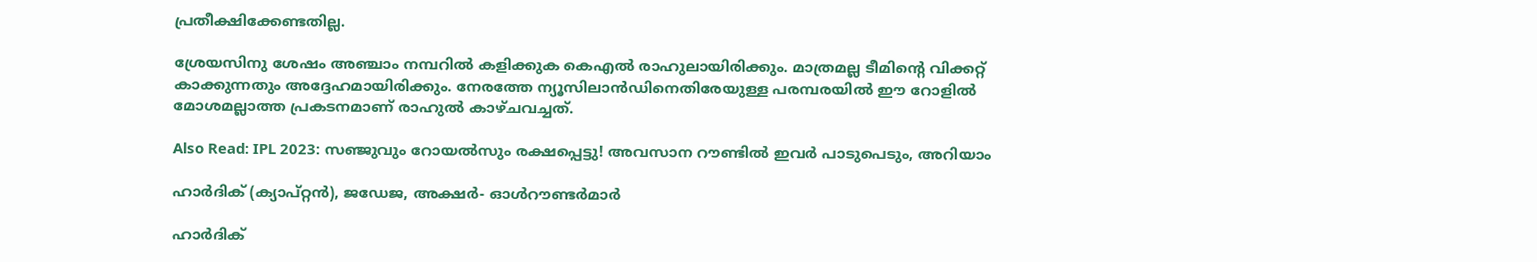പ്രതീക്ഷിക്കേണ്ടതില്ല.

ശ്രേയസിനു ശേഷം അഞ്ചാം നമ്പറില്‍ കളിക്കുക കെഎല്‍ രാഹുലായിരിക്കും. മാത്രമല്ല ടീമിന്റെ വിക്കറ്റ് കാക്കുന്നതും അദ്ദേഹമായിരിക്കും. നേരത്തേ ന്യൂസിലാന്‍ഡിനെതിരേയുള്ള പരമ്പരയില്‍ ഈ റോളില്‍ മോശമല്ലാത്ത പ്രകടനമാണ് രാഹുല്‍ കാഴ്ചവച്ചത്.

Also Read: IPL 2023: സഞ്ജുവും റോയല്‍സും രക്ഷപ്പെട്ടു! അവസാന റൗണ്ടില്‍ ഇവര്‍ പാടുപെടും, അറിയാം

ഹാര്‍ദിക് (ക്യാപ്റ്റന്‍), ജഡേജ, അക്ഷര്‍- ഓള്‍റൗണ്ടര്‍മാര്‍

ഹാര്‍ദിക്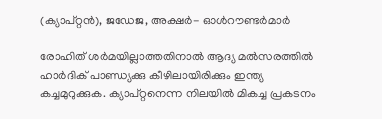(ക്യാപ്റ്റന്‍), ജഡേജ, അക്ഷര്‍- ഓള്‍റൗണ്ടര്‍മാര്‍

രോഹിത് ശര്‍മയില്ലാത്തതിനാല്‍ ആദ്യ മല്‍സരത്തില്‍ ഹാര്‍ദിക് പാണ്ഡ്യക്കു കീഴിലായിരിക്കും ഇന്ത്യ കച്ചമുറുക്കുക. ക്യാപ്റ്റനെന്ന നിലയില്‍ മികച്ച പ്രകടനം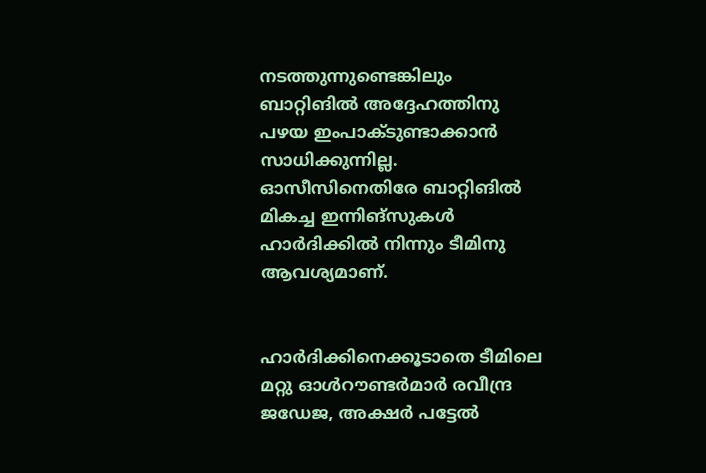നടത്തുന്നുണ്ടെങ്കിലും ബാറ്റിങില്‍ അദ്ദേഹത്തിനു പഴയ ഇംപാക്ടുണ്ടാക്കാന്‍ സാധിക്കുന്നില്ല. ഓസീസിനെതിരേ ബാറ്റിങില്‍ മികച്ച ഇന്നിങ്‌സുകള്‍ ഹാര്‍ദിക്കില്‍ നിന്നും ടീമിനു ആവശ്യമാണ്.


ഹാര്‍ദിക്കിനെക്കൂടാതെ ടീമിലെ മറ്റു ഓള്‍റൗണ്ടര്‍മാര്‍ രവീന്ദ്ര ജഡേജ, അക്ഷര്‍ പട്ടേല്‍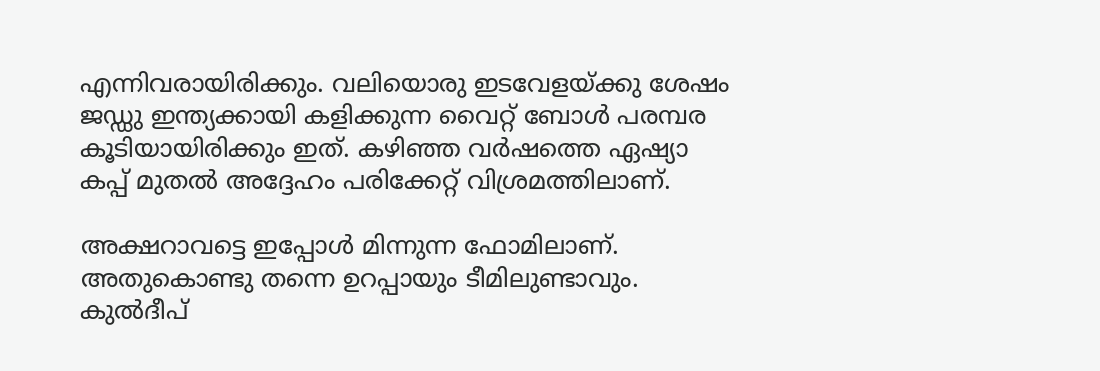എന്നിവരായിരിക്കും. വലിയൊരു ഇടവേളയ്ക്കു ശേഷം ജഡ്ഡു ഇന്ത്യക്കായി കളിക്കുന്ന വൈറ്റ് ബോള്‍ പരമ്പര കൂടിയായിരിക്കും ഇത്. കഴിഞ്ഞ വര്‍ഷത്തെ ഏഷ്യാ കപ്പ് മുതല്‍ അദ്ദേഹം പരിക്കേറ്റ് വിശ്രമത്തിലാണ്.

അക്ഷറാവട്ടെ ഇപ്പോള്‍ മിന്നുന്ന ഫോമിലാണ്. അതുകൊണ്ടു തന്നെ ഉറപ്പായും ടീമിലുണ്ടാവും. കുല്‍ദീപ്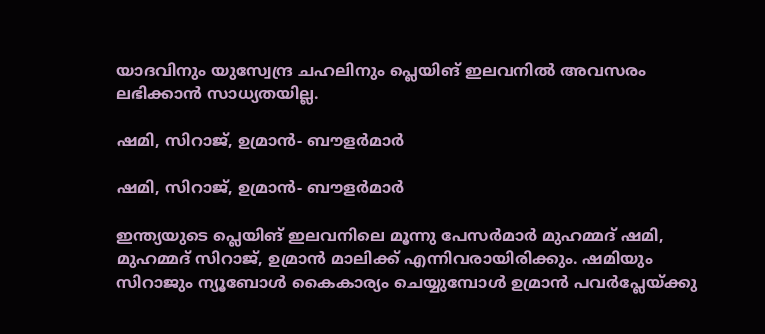യാദവിനും യുസ്വേന്ദ്ര ചഹലിനും പ്ലെയിങ് ഇലവനില്‍ അവസരം ലഭിക്കാന്‍ സാധ്യതയില്ല.

ഷമി, സിറാജ്, ഉമ്രാന്‍- ബൗളര്‍മാര്‍

ഷമി, സിറാജ്, ഉമ്രാന്‍- ബൗളര്‍മാര്‍

ഇന്ത്യയുടെ പ്ലെയിങ് ഇലവനിലെ മൂന്നു പേസര്‍മാര്‍ മുഹമ്മദ് ഷമി, മുഹമ്മദ് സിറാജ്, ഉമ്രാന്‍ മാലിക്ക് എന്നിവരായിരിക്കും. ഷമിയും സിറാജും ന്യൂബോള്‍ കൈകാര്യം ചെയ്യുമ്പോള്‍ ഉമ്രാന്‍ പവര്‍പ്ലേയ്ക്കു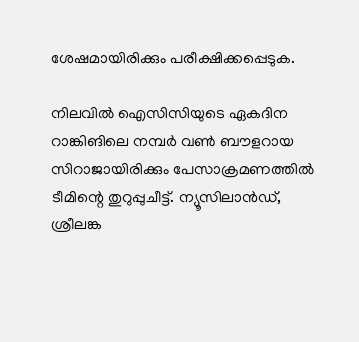ശേഷമായിരിക്കും പരീക്ഷിക്കപ്പെടുക.

നിലവില്‍ ഐസിസിയുടെ ഏകദിന റാങ്കിങിലെ നമ്പര്‍ വണ്‍ ബൗളറായ സിറാജായിരിക്കും പേസാക്രമണത്തില്‍ ടീമിന്റെ തുറുപ്പുചീട്ട്. ന്യൂസിലാന്‍ഡ്, ശ്രീലങ്ക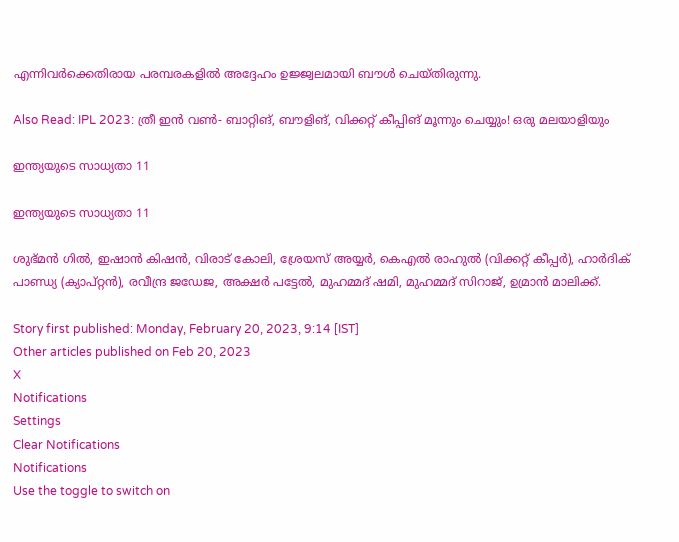എന്നിവര്‍ക്കെതിരായ പരമ്പരകളില്‍ അദ്ദേഹം ഉജ്ജ്വലമായി ബൗള്‍ ചെയ്തിരുന്നു.

Also Read: IPL 2023: ത്രീ ഇന്‍ വണ്‍- ബാറ്റിങ്, ബൗളിങ്, വിക്കറ്റ് കീപ്പിങ് മൂന്നും ചെയ്യും! ഒരു മലയാളിയും

ഇന്ത്യയുടെ സാധ്യതാ 11

ഇന്ത്യയുടെ സാധ്യതാ 11

ശുഭ്മന്‍ ഗില്‍, ഇഷാന്‍ കിഷന്‍, വിരാട് കോലി, ശ്രേയസ് അയ്യര്‍, കെഎല്‍ രാഹുല്‍ (വിക്കറ്റ് കീപ്പര്‍), ഹാര്‍ദിക് പാണ്ഡ്യ (ക്യാപ്റ്റന്‍), രവീന്ദ്ര ജഡേജ, അക്ഷര്‍ പട്ടേല്‍, മുഹമ്മദ് ഷമി, മുഹമ്മദ് സിറാജ്, ഉമ്രാന്‍ മാലിക്ക്.

Story first published: Monday, February 20, 2023, 9:14 [IST]
Other articles published on Feb 20, 2023
X
Notifications
Settings
Clear Notifications
Notifications
Use the toggle to switch on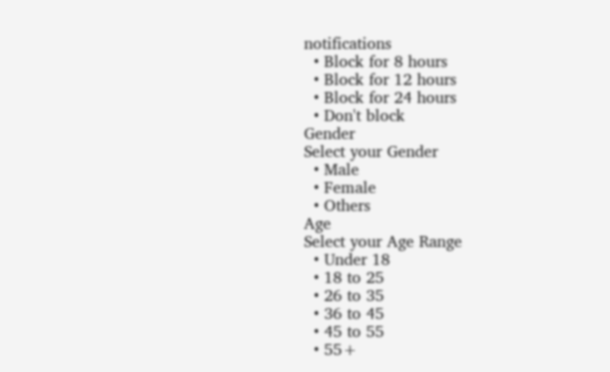notifications
  • Block for 8 hours
  • Block for 12 hours
  • Block for 24 hours
  • Don't block
Gender
Select your Gender
  • Male
  • Female
  • Others
Age
Select your Age Range
  • Under 18
  • 18 to 25
  • 26 to 35
  • 36 to 45
  • 45 to 55
  • 55+